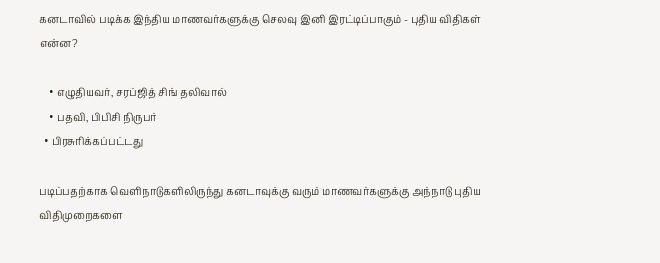கனடாவில் படிக்க இந்திய மாணவர்களுக்கு செலவு இனி இரட்டிப்பாகும் - புதிய விதிகள் என்ன?

    • எழுதியவர், சரப்ஜித் சிங் தலிவால்
    • பதவி, பிபிசி நிருபர்
  • பிரசுரிக்கப்பட்டது

படிப்பதற்காக வெளிநாடுகளிலிருந்து கனடாவுக்கு வரும் மாணவர்களுக்கு அந்நாடு புதிய விதிமுறைகளை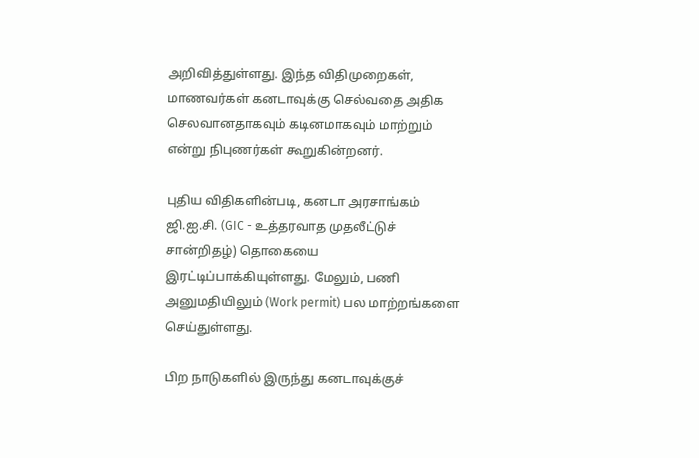அறிவித்துள்ளது. இந்த விதிமுறைகள், மாணவர்கள் கனடாவுக்கு செல்வதை அதிக செலவானதாகவும் கடினமாகவும் மாற்றும் என்று நிபுணர்கள் கூறுகின்றனர்.

புதிய விதிகளின்படி, கனடா அரசாங்கம் ஜி.ஐ.சி. (GIC - உத்தரவாத முதலீட்டுச் சான்றிதழ்) தொகையை இரட்டிப்பாக்கியுள்ளது. மேலும், பணி அனுமதியிலும் (Work permit) பல மாற்றங்களை செய்துள்ளது.

பிற நாடுகளில் இருந்து கனடாவுக்குச்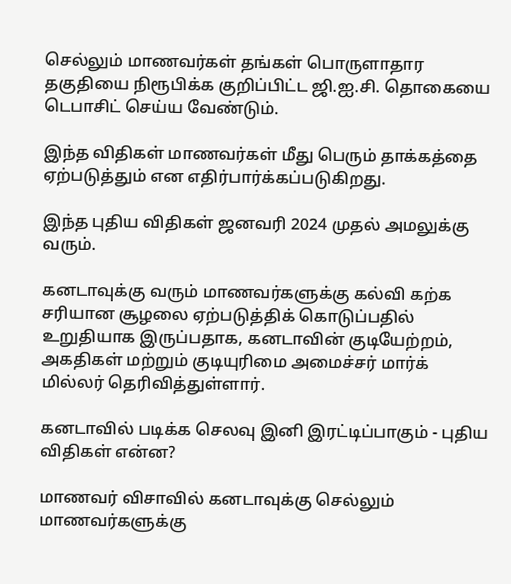செல்லும் மாணவர்கள் தங்கள் பொருளாதார தகுதியை நிரூபிக்க குறிப்பிட்ட ஜி.ஐ.சி. தொகையை டெபாசிட் செய்ய வேண்டும்.

இந்த விதிகள் மாணவர்கள் மீது பெரும் தாக்கத்தை ஏற்படுத்தும் என எதிர்பார்க்கப்படுகிறது.

இந்த புதிய விதிகள் ஜனவரி 2024 முதல் அமலுக்கு வரும்.

கனடாவுக்கு வரும் மாணவர்களுக்கு கல்வி கற்க சரியான சூழலை ஏற்படுத்திக் கொடுப்பதில் உறுதியாக இருப்பதாக, கனடாவின் குடியேற்றம், அகதிகள் மற்றும் குடியுரிமை அமைச்சர் மார்க் மில்லர் தெரிவித்துள்ளார்.

கனடாவில் படிக்க செலவு இனி இரட்டிப்பாகும் - புதிய விதிகள் என்ன?

மாணவர் விசாவில் கனடாவுக்கு செல்லும் மாணவர்களுக்கு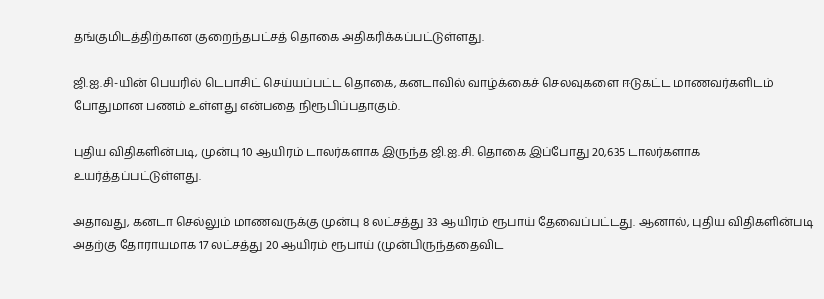தங்குமிடத்திற்கான குறைந்தபட்சத் தொகை அதிகரிக்கப்பட்டுள்ளது.

ஜி.ஐ.சி-யின் பெயரில் டெபாசிட் செய்யப்பட்ட தொகை, கனடாவில் வாழ்க்கைச் செலவுகளை ஈடுகட்ட மாணவர்களிடம் போதுமான பணம் உள்ளது என்பதை நிரூபிப்பதாகும்.

புதிய விதிகளின்படி, முன்பு 10 ஆயிரம் டாலர்களாக இருந்த ஜி.ஐ.சி. தொகை இப்போது 20,635 டாலர்களாக உயர்த்தப்பட்டுள்ளது.

அதாவது, கனடா செல்லும் மாணவருக்கு முன்பு 8 லட்சத்து 33 ஆயிரம் ரூபாய் தேவைப்பட்டது. ஆனால், புதிய விதிகளின்படி அதற்கு தோராயமாக 17 லட்சத்து 20 ஆயிரம் ரூபாய் (முன்பிருந்ததைவிட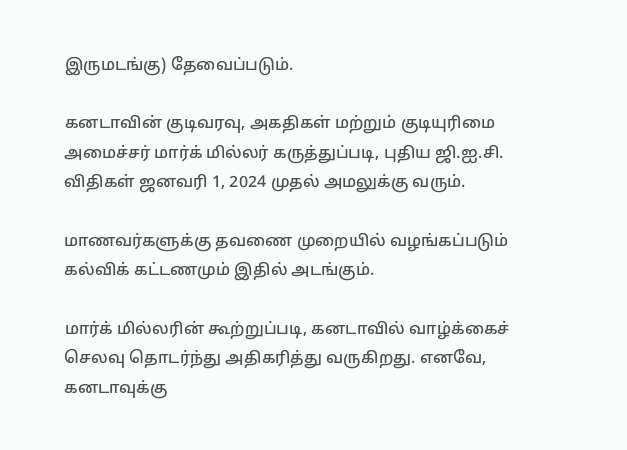இருமடங்கு) தேவைப்படும்.

கனடாவின் குடிவரவு, அகதிகள் மற்றும் குடியுரிமை அமைச்சர் மார்க் மில்லர் கருத்துப்படி, புதிய ஜி.ஐ.சி. விதிகள் ஜனவரி 1, 2024 முதல் அமலுக்கு வரும்.

மாணவர்களுக்கு தவணை முறையில் வழங்கப்படும் கல்விக் கட்டணமும் இதில் அடங்கும்.

மார்க் மில்லரின் கூற்றுப்படி, கனடாவில் வாழ்க்கைச் செலவு தொடர்ந்து அதிகரித்து வருகிறது. எனவே, கனடாவுக்கு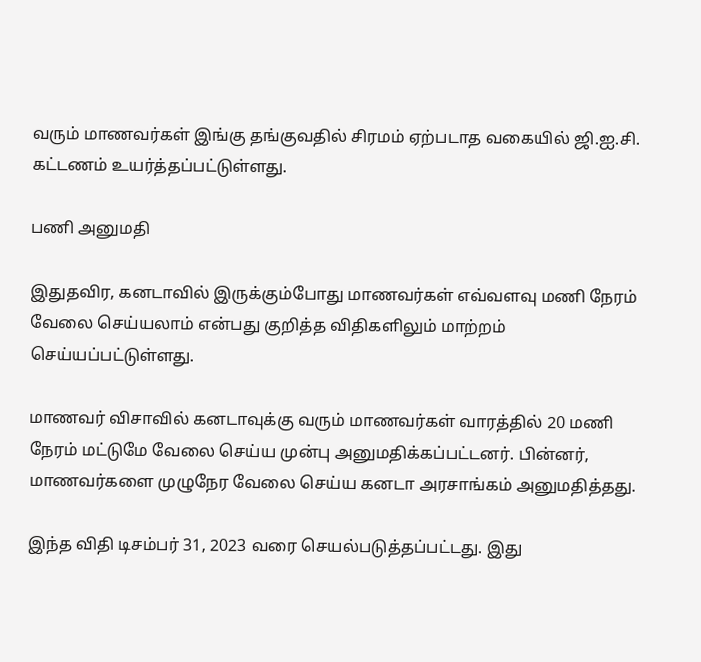வரும் மாணவர்கள் இங்கு தங்குவதில் சிரமம் ஏற்படாத வகையில் ஜி.ஐ.சி. கட்டணம் உயர்த்தப்பட்டுள்ளது.

பணி அனுமதி

இதுதவிர, கனடாவில் இருக்கும்போது மாணவர்கள் எவ்வளவு மணி நேரம் வேலை செய்யலாம் என்பது குறித்த விதிகளிலும் மாற்றம் செய்யப்பட்டுள்ளது.

மாணவர் விசாவில் கனடாவுக்கு வரும் மாணவர்கள் வாரத்தில் 20 மணி நேரம் மட்டுமே வேலை செய்ய முன்பு அனுமதிக்கப்பட்டனர். பின்னர், மாணவர்களை முழுநேர வேலை செய்ய கனடா அரசாங்கம் அனுமதித்தது.

இந்த விதி டிசம்பர் 31, 2023 வரை செயல்படுத்தப்பட்டது. இது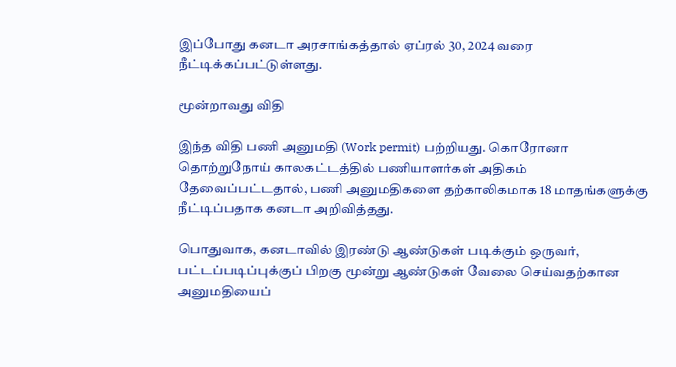இப்போது கனடா அரசாங்கத்தால் ஏப்ரல் 30, 2024 வரை நீட்டிக்கப்பட்டுள்ளது.

மூன்றாவது விதி

இந்த விதி பணி அனுமதி (Work permit) பற்றியது. கொரோனா தொற்றுநோய் காலகட்டத்தில் பணியாளர்கள் அதிகம் தேவைப்பட்டதால், பணி அனுமதிகளை தற்காலிகமாக 18 மாதங்களுக்கு நீட்டிப்பதாக கனடா அறிவித்தது.

பொதுவாக, கனடாவில் இரண்டு ஆண்டுகள் படிக்கும் ஒருவர், பட்டப்படிப்புக்குப் பிறகு மூன்று ஆண்டுகள் வேலை செய்வதற்கான அனுமதியைப்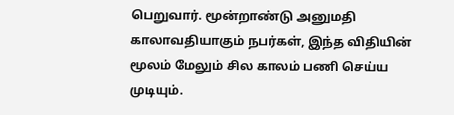பெறுவார். மூன்றாண்டு அனுமதி காலாவதியாகும் நபர்கள், இந்த விதியின் மூலம் மேலும் சில காலம் பணி செய்ய முடியும்.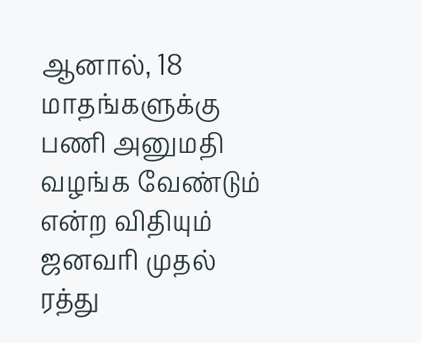ஆனால், 18 மாதங்களுக்கு பணி அனுமதி வழங்க வேண்டும் என்ற விதியும் ஜனவரி முதல் ரத்து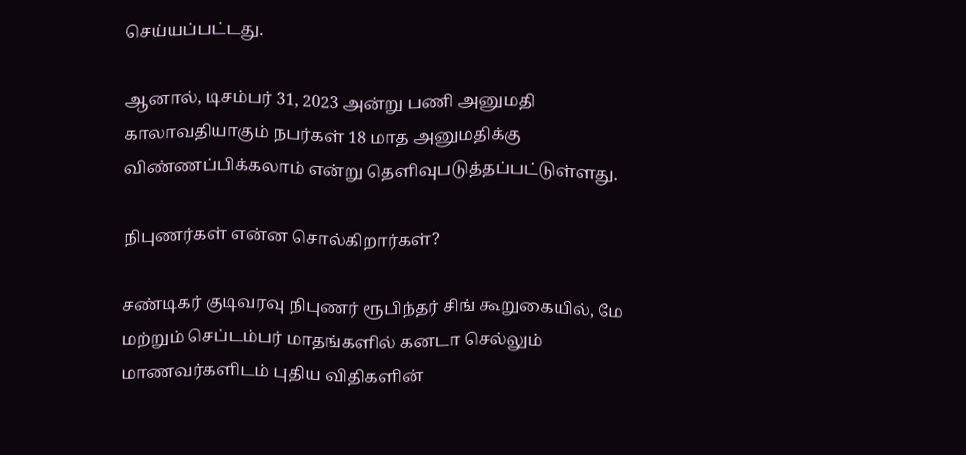செய்யப்பட்டது.

ஆனால், டிசம்பர் 31, 2023 அன்று பணி அனுமதி காலாவதியாகும் நபர்கள் 18 மாத அனுமதிக்கு விண்ணப்பிக்கலாம் என்று தெளிவுபடுத்தப்பட்டுள்ளது.

நிபுணர்கள் என்ன சொல்கிறார்கள்?

சண்டிகர் குடிவரவு நிபுணர் ரூபிந்தர் சிங் கூறுகையில், மே மற்றும் செப்டம்பர் மாதங்களில் கனடா செல்லும் மாணவர்களிடம் புதிய விதிகளின்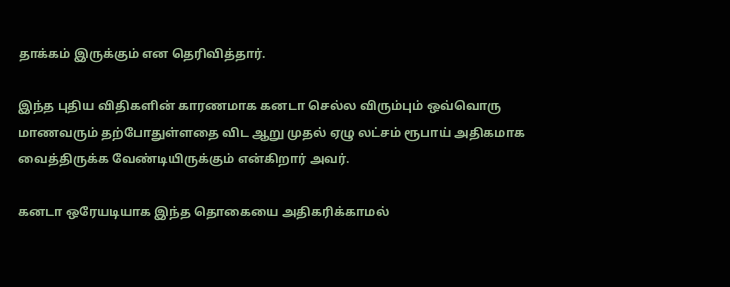தாக்கம் இருக்கும் என தெரிவித்தார்.

இந்த புதிய விதிகளின் காரணமாக கனடா செல்ல விரும்பும் ஒவ்வொரு மாணவரும் தற்போதுள்ளதை விட ஆறு முதல் ஏழு லட்சம் ரூபாய் அதிகமாக வைத்திருக்க வேண்டியிருக்கும் என்கிறார் அவர்.

கனடா ஒரேயடியாக இந்த தொகையை அதிகரிக்காமல்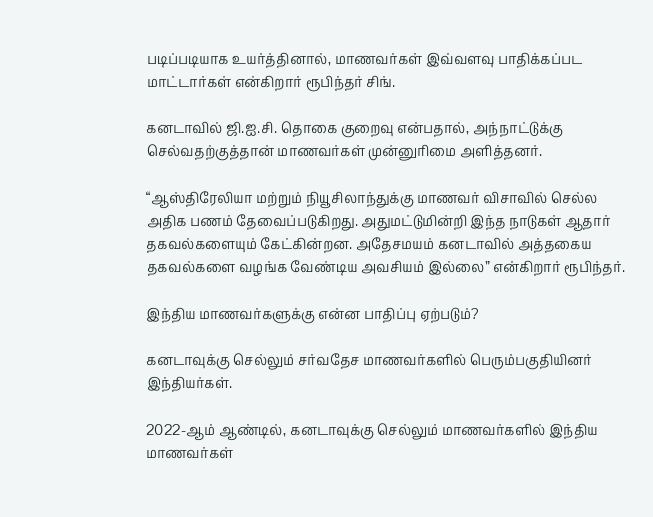படிப்படியாக உயர்த்தினால், மாணவர்கள் இவ்வளவு பாதிக்கப்பட மாட்டார்கள் என்கிறார் ரூபிந்தர் சிங்.

கனடாவில் ஜி.ஐ.சி. தொகை குறைவு என்பதால், அந்நாட்டுக்கு செல்வதற்குத்தான் மாணவர்கள் முன்னுரிமை அளித்தனர்.

“ஆஸ்திரேலியா மற்றும் நியூசிலாந்துக்கு மாணவர் விசாவில் செல்ல அதிக பணம் தேவைப்படுகிறது. அதுமட்டுமின்றி இந்த நாடுகள் ஆதார் தகவல்களையும் கேட்கின்றன. அதேசமயம் கனடாவில் அத்தகைய தகவல்களை வழங்க வேண்டிய அவசியம் இல்லை” என்கிறார் ரூபிந்தர்.

இந்திய மாணவர்களுக்கு என்ன பாதிப்பு ஏற்படும்?

கனடாவுக்கு செல்லும் சர்வதேச மாணவர்களில் பெரும்பகுதியினர் இந்தியர்கள்.

2022-ஆம் ஆண்டில், கனடாவுக்கு செல்லும் மாணவர்களில் இந்திய மாணவர்கள்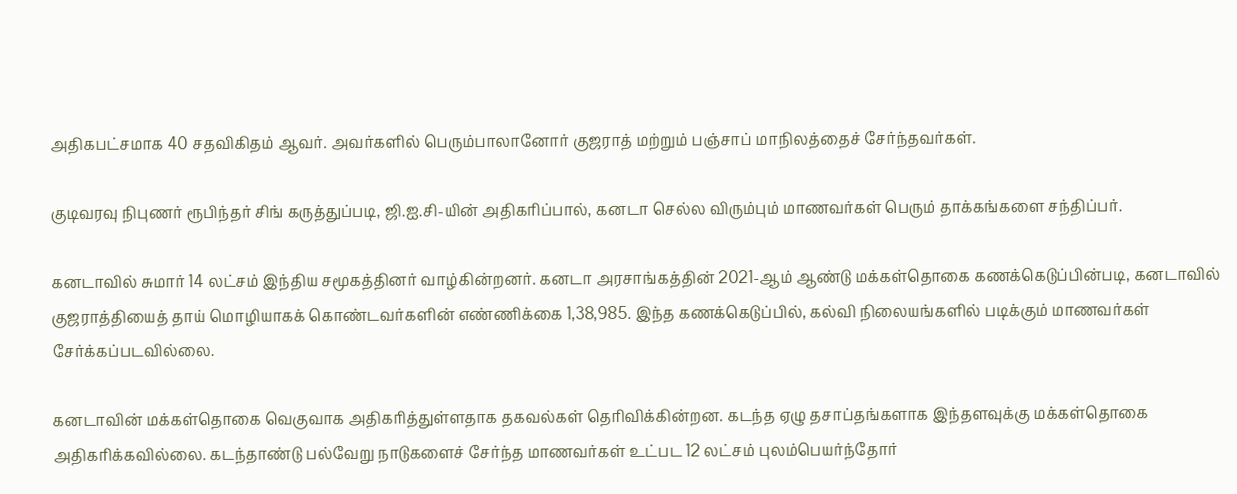அதிகபட்சமாக 40 சதவிகிதம் ஆவர். அவர்களில் பெரும்பாலானோர் குஜராத் மற்றும் பஞ்சாப் மாநிலத்தைச் சேர்ந்தவர்கள்.

குடிவரவு நிபுணர் ரூபிந்தர் சிங் கருத்துப்படி, ஜி.ஐ.சி-யின் அதிகரிப்பால், கனடா செல்ல விரும்பும் மாணவர்கள் பெரும் தாக்கங்களை சந்திப்பர்.

கனடாவில் சுமார் 14 லட்சம் இந்திய சமூகத்தினர் வாழ்கின்றனர். கனடா அரசாங்கத்தின் 2021-ஆம் ஆண்டு மக்கள்தொகை கணக்கெடுப்பின்படி, கனடாவில் குஜராத்தியைத் தாய் மொழியாகக் கொண்டவர்களின் எண்ணிக்கை 1,38,985. இந்த கணக்கெடுப்பில், கல்வி நிலையங்களில் படிக்கும் மாணவர்கள் சேர்க்கப்படவில்லை.

கனடாவின் மக்கள்தொகை வெகுவாக அதிகரித்துள்ளதாக தகவல்கள் தெரிவிக்கின்றன. கடந்த ஏழு தசாப்தங்களாக இந்தளவுக்கு மக்கள்தொகை அதிகரிக்கவில்லை. கடந்தாண்டு பல்வேறு நாடுகளைச் சேர்ந்த மாணவர்கள் உட்பட 12 லட்சம் புலம்பெயர்ந்தோர்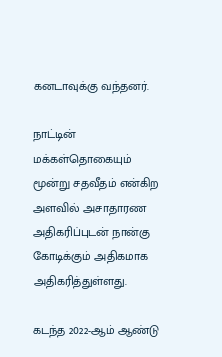கனடாவுக்கு வந்தனர்.

நாட்டின் மக்கள்தொகையும் மூன்று சதவீதம் என்கிற அளவில் அசாதாரண அதிகரிப்புடன் நான்கு கோடிக்கும் அதிகமாக அதிகரித்துள்ளது.

கடந்த 2022-ஆம் ஆண்டு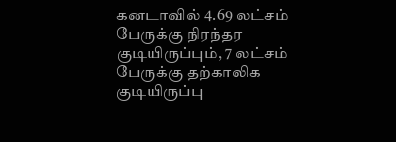கனடாவில் 4.69 லட்சம் பேருக்கு நிரந்தர குடியிருப்பும், 7 லட்சம் பேருக்கு தற்காலிக குடியிருப்பு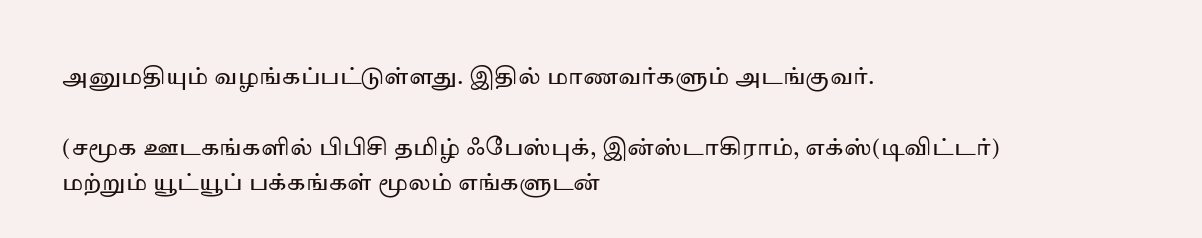அனுமதியும் வழங்கப்பட்டுள்ளது. இதில் மாணவர்களும் அடங்குவர்.

(சமூக ஊடகங்களில் பிபிசி தமிழ் ஃபேஸ்புக், இன்ஸ்டாகிராம், எக்ஸ்(டிவிட்டர்) மற்றும் யூட்யூப் பக்கங்கள் மூலம் எங்களுடன்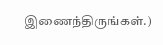இணைந்திருங்கள்.)